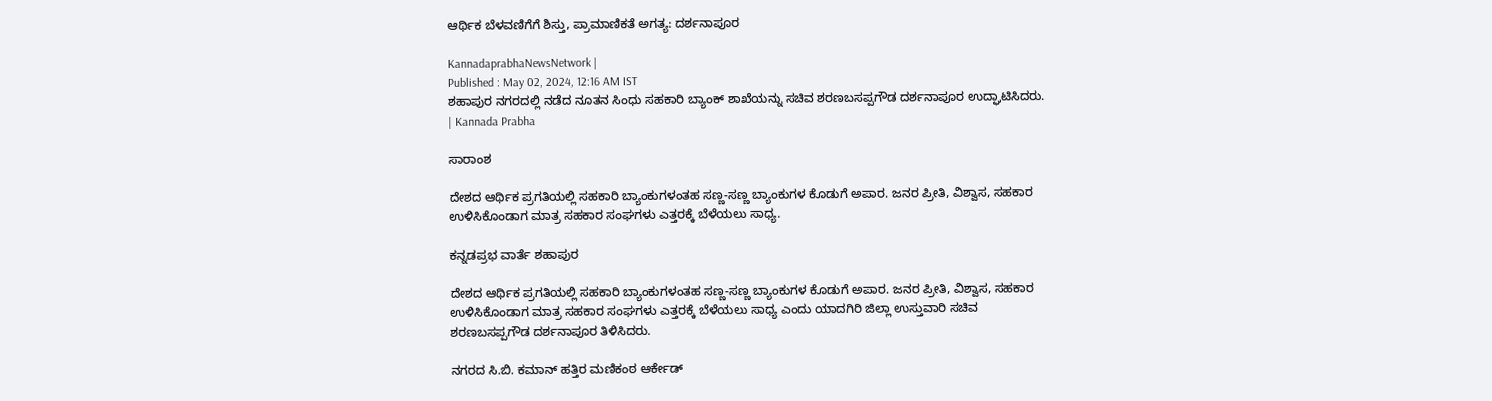ಆರ್ಥಿಕ ಬೆಳವಣಿಗೆಗೆ ಶಿಸ್ತು, ಪ್ರಾಮಾಣಿಕತೆ ಅಗತ್ಯ: ದರ್ಶನಾಪೂರ

KannadaprabhaNewsNetwork |
Published : May 02, 2024, 12:16 AM IST
ಶಹಾಪುರ ನಗರದಲ್ಲಿ ನಡೆದ ನೂತನ ಸಿಂಧು ಸಹಕಾರಿ ಬ್ಯಾಂಕ್ ಶಾಖೆಯನ್ನು ಸಚಿವ ಶರಣಬಸಪ್ಪಗೌಡ ದರ್ಶನಾಪೂರ ಉದ್ಘಾಟಿಸಿದರು. | Kannada Prabha

ಸಾರಾಂಶ

ದೇಶದ ಆರ್ಥಿಕ ಪ್ರಗತಿಯಲ್ಲಿ ಸಹಕಾರಿ ಬ್ಯಾಂಕುಗಳಂತಹ ಸಣ್ಣ-ಸಣ್ಣ ಬ್ಯಾಂಕುಗಳ ಕೊಡುಗೆ ಅಪಾರ. ಜನರ ಪ್ರೀತಿ, ವಿಶ್ವಾಸ, ಸಹಕಾರ ಉಳಿಸಿಕೊಂಡಾಗ ಮಾತ್ರ ಸಹಕಾರ ಸಂಘಗಳು ಎತ್ತರಕ್ಕೆ ಬೆಳೆಯಲು ಸಾಧ್ಯ.

ಕನ್ನಡಪ್ರಭ ವಾರ್ತೆ ಶಹಾಪುರ

ದೇಶದ ಆರ್ಥಿಕ ಪ್ರಗತಿಯಲ್ಲಿ ಸಹಕಾರಿ ಬ್ಯಾಂಕುಗಳಂತಹ ಸಣ್ಣ-ಸಣ್ಣ ಬ್ಯಾಂಕುಗಳ ಕೊಡುಗೆ ಅಪಾರ. ಜನರ ಪ್ರೀತಿ, ವಿಶ್ವಾಸ, ಸಹಕಾರ ಉಳಿಸಿಕೊಂಡಾಗ ಮಾತ್ರ ಸಹಕಾರ ಸಂಘಗಳು ಎತ್ತರಕ್ಕೆ ಬೆಳೆಯಲು ಸಾಧ್ಯ ಎಂದು ಯಾದಗಿರಿ ಜಿಲ್ಲಾ ಉಸ್ತುವಾರಿ ಸಚಿವ ಶರಣಬಸಪ್ಪಗೌಡ ದರ್ಶನಾಪೂರ ತಿಳಿಸಿದರು.

ನಗರದ ಸಿ.ಬಿ. ಕಮಾನ್ ಹತ್ತಿರ ಮಣಿಕಂಠ ಆರ್ಕೇಡ್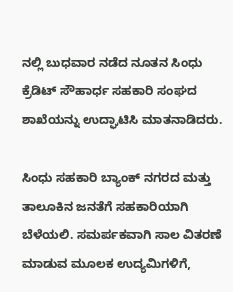ನಲ್ಲಿ ಬುಧವಾರ ನಡೆದ ನೂತನ ಸಿಂಧು ಕ್ರೆಡಿಟ್ ಸೌಹಾರ್ಧ ಸಹಕಾರಿ ಸಂಘದ ಶಾಖೆಯನ್ನು ಉದ್ಘಾಟಿಸಿ ಮಾತನಾಡಿದರು.

ಸಿಂಧು ಸಹಕಾರಿ ಬ್ಯಾಂಕ್ ನಗರದ ಮತ್ತು ತಾಲೂಕಿನ ಜನತೆಗೆ ಸಹಕಾರಿಯಾಗಿ ಬೆಳೆಯಲಿ. ಸಮರ್ಪಕವಾಗಿ ಸಾಲ ವಿತರಣೆ ಮಾಡುವ ಮೂಲಕ ಉದ್ಯಮಿಗಳಿಗೆ,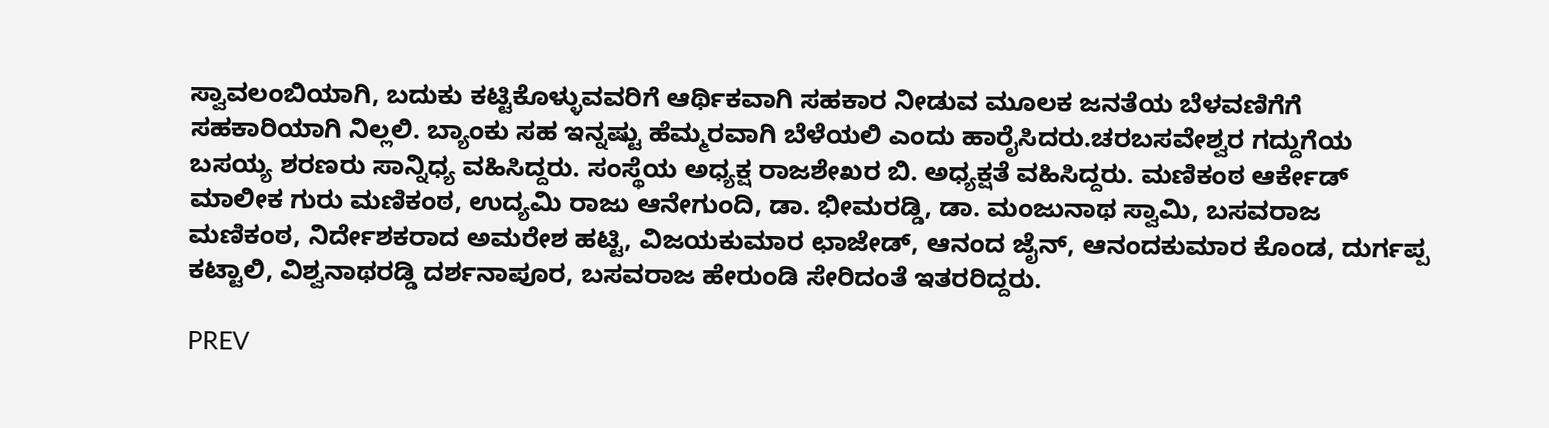ಸ್ವಾವಲಂಬಿಯಾಗಿ, ಬದುಕು ಕಟ್ಟಿಕೊಳ್ಳುವವರಿಗೆ ಆರ್ಥಿಕವಾಗಿ ಸಹಕಾರ ನೀಡುವ ಮೂಲಕ ಜನತೆಯ ಬೆಳವಣಿಗೆಗೆ ಸಹಕಾರಿಯಾಗಿ ನಿಲ್ಲಲಿ. ಬ್ಯಾಂಕು ಸಹ ಇನ್ನಷ್ಟು ಹೆಮ್ಮರವಾಗಿ ಬೆಳೆಯಲಿ ಎಂದು ಹಾರೈಸಿದರು.ಚರಬಸವೇಶ್ವರ ಗದ್ದುಗೆಯ ಬಸಯ್ಯ ಶರಣರು ಸಾನ್ನಿಧ್ಯ ವಹಿಸಿದ್ದರು. ಸಂಸ್ಥೆಯ ಅಧ್ಯಕ್ಷ ರಾಜಶೇಖರ ಬಿ. ಅಧ್ಯಕ್ಷತೆ ವಹಿಸಿದ್ದರು. ಮಣಿಕಂಠ ಆರ್ಕೇಡ್ ಮಾಲೀಕ ಗುರು ಮಣಿಕಂಠ, ಉದ್ಯಮಿ ರಾಜು ಆನೇಗುಂದಿ, ಡಾ. ಭೀಮರಡ್ಡಿ, ಡಾ. ಮಂಜುನಾಥ ಸ್ವಾಮಿ, ಬಸವರಾಜ ಮಣಿಕಂಠ, ನಿರ್ದೇಶಕರಾದ ಅಮರೇಶ ಹಟ್ಟಿ, ವಿಜಯಕುಮಾರ ಛಾಜೇಡ್, ಆನಂದ ಜೈನ್, ಆನಂದಕುಮಾರ ಕೊಂಡ, ದುರ್ಗಪ್ಪ ಕಟ್ಟಾಲಿ, ವಿಶ್ವನಾಥರಡ್ಡಿ ದರ್ಶನಾಪೂರ, ಬಸವರಾಜ ಹೇರುಂಡಿ ಸೇರಿದಂತೆ ಇತರರಿದ್ದರು.

PREV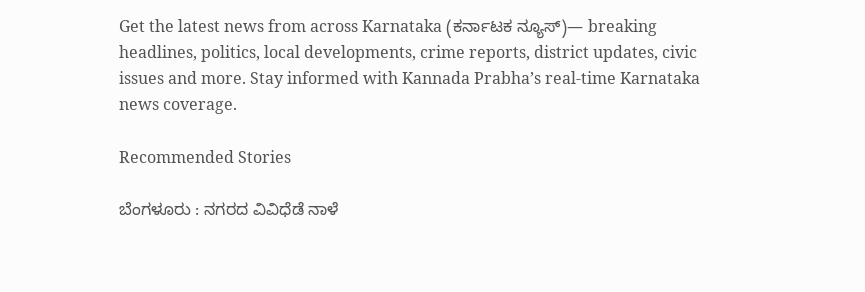Get the latest news from across Karnataka (ಕರ್ನಾಟಕ ನ್ಯೂಸ್)— breaking headlines, politics, local developments, crime reports, district updates, civic issues and more. Stay informed with Kannada Prabha’s real‑time Karnataka news coverage.

Recommended Stories

ಬೆಂಗಳೂರು : ನಗರದ ವಿವಿಧೆಡೆ ನಾಳೆ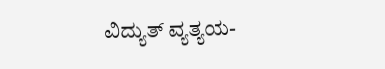ವಿದ್ಯುತ್ ವ್ಯತ್ಯಯ-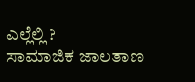ಎಲ್ಲೆಲ್ಲಿ ?
ಸಾಮಾಜಿಕ ಜಾಲತಾಣ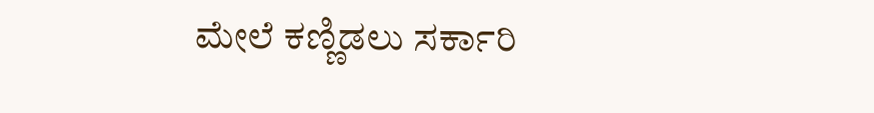ಮೇಲೆ ಕಣ್ಣಿಡಲು ಸರ್ಕಾರಿ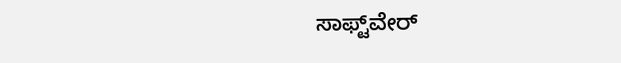ಸಾಫ್ಟ್‌ವೇರ್‌